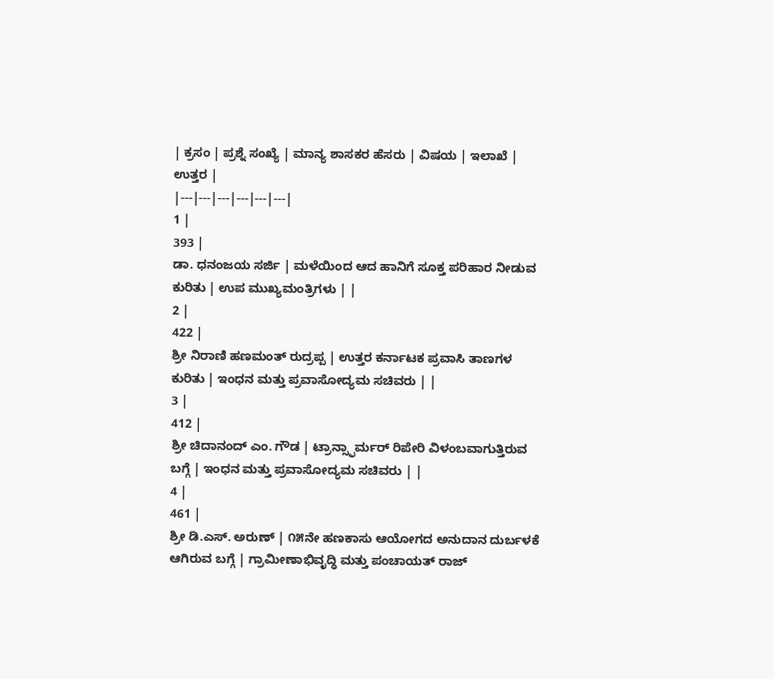| ಕ್ರಸಂ | ಪ್ರಶ್ನೆ ಸಂಖ್ಯೆ | ಮಾನ್ಯ ಶಾಸಕರ ಹೆಸರು | ವಿಷಯ | ಇಲಾಖೆ | ಉತ್ತರ |
|---|---|---|---|---|---|
1 |
393 |
ಡಾ. ಧನಂಜಯ ಸರ್ಜಿ | ಮಳೆಯಿಂದ ಆದ ಹಾನಿಗೆ ಸೂಕ್ತ ಪರಿಹಾರ ನೀಡುವ ಕುರಿತು | ಉಪ ಮುಖ್ಯಮಂತ್ರಿಗಳು | |
2 |
422 |
ಶ್ರೀ ನಿರಾಣಿ ಹಣಮಂತ್ ರುದ್ರಪ್ಪ | ಉತ್ತರ ಕರ್ನಾಟಕ ಪ್ರವಾಸಿ ತಾಣಗಳ ಕುರಿತು | ಇಂಧನ ಮತ್ತು ಪ್ರವಾಸೋದ್ಯಮ ಸಚಿವರು | |
3 |
412 |
ಶ್ರೀ ಚಿದಾನಂದ್ ಎಂ. ಗೌಡ | ಟ್ರಾನ್ಸ್ಫಾರ್ಮರ್ ರಿಪೇರಿ ವಿಳಂಬವಾಗುತ್ತಿರುವ ಬಗ್ಗೆ | ಇಂಧನ ಮತ್ತು ಪ್ರವಾಸೋದ್ಯಮ ಸಚಿವರು | |
4 |
461 |
ಶ್ರೀ ಡಿ.ಎಸ್. ಅರುಣ್ | ೧೫ನೇ ಹಣಕಾಸು ಆಯೋಗದ ಅನುದಾನ ದುರ್ಬಳಕೆ ಆಗಿರುವ ಬಗ್ಗೆ | ಗ್ರಾಮೀಣಾಭಿವೃದ್ಧಿ ಮತ್ತು ಪಂಚಾಯತ್ ರಾಜ್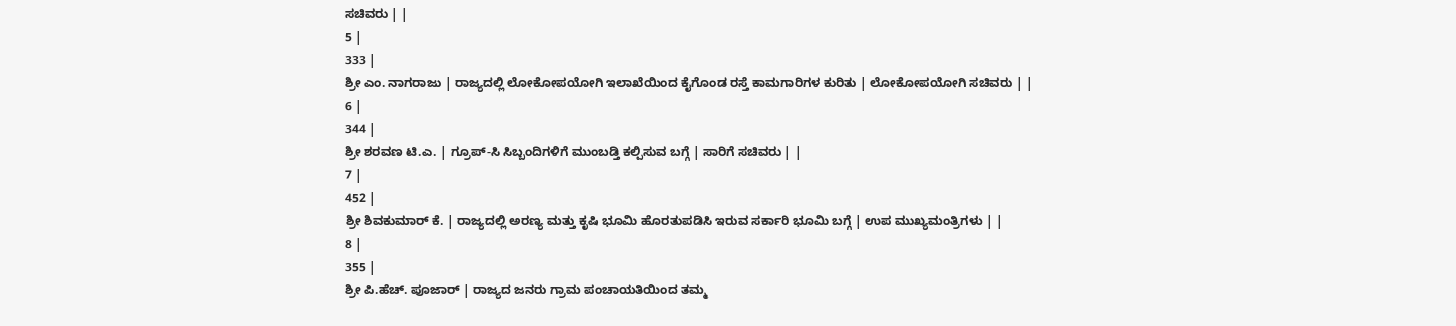ಸಚಿವರು | |
5 |
333 |
ಶ್ರೀ ಎಂ. ನಾಗರಾಜು | ರಾಜ್ಯದಲ್ಲಿ ಲೋಕೋಪಯೋಗಿ ಇಲಾಖೆಯಿಂದ ಕೈಗೊಂಡ ರಸ್ತೆ ಕಾಮಗಾರಿಗಳ ಕುರಿತು | ಲೋಕೋಪಯೋಗಿ ಸಚಿವರು | |
6 |
344 |
ಶ್ರೀ ಶರವಣ ಟಿ.ಎ. | ಗ್ರೂಪ್-ಸಿ ಸಿಬ್ಬಂದಿಗಳಿಗೆ ಮುಂಬಡ್ತಿ ಕಲ್ಪಿಸುವ ಬಗ್ಗೆ | ಸಾರಿಗೆ ಸಚಿವರು | |
7 |
452 |
ಶ್ರೀ ಶಿವಕುಮಾರ್ ಕೆ. | ರಾಜ್ಯದಲ್ಲಿ ಅರಣ್ಯ ಮತ್ತು ಕೃಷಿ ಭೂಮಿ ಹೊರತುಪಡಿಸಿ ಇರುವ ಸರ್ಕಾರಿ ಭೂಮಿ ಬಗ್ಗೆ | ಉಪ ಮುಖ್ಯಮಂತ್ರಿಗಳು | |
8 |
355 |
ಶ್ರೀ ಪಿ.ಹೆಚ್. ಪೂಜಾರ್ | ರಾಜ್ಯದ ಜನರು ಗ್ರಾಮ ಪಂಚಾಯತಿಯಿಂದ ತಮ್ಮ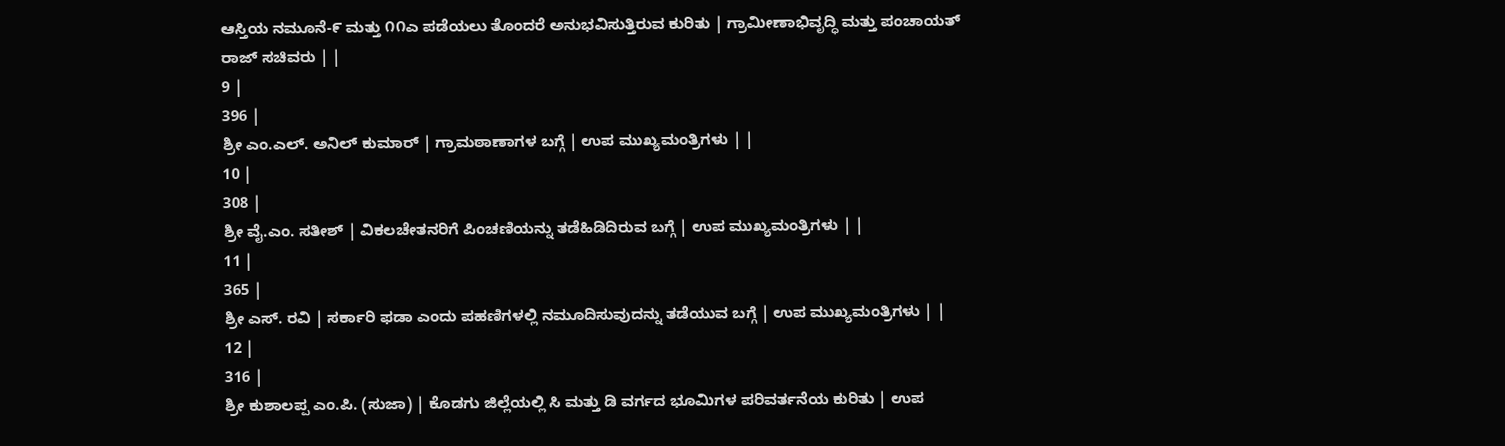ಆಸ್ತಿಯ ನಮೂನೆ-೯ ಮತ್ತು ೧೧ಎ ಪಡೆಯಲು ತೊಂದರೆ ಅನುಭವಿಸುತ್ತಿರುವ ಕುರಿತು | ಗ್ರಾಮೀಣಾಭಿವೃದ್ಧಿ ಮತ್ತು ಪಂಚಾಯತ್ ರಾಜ್ ಸಚಿವರು | |
9 |
396 |
ಶ್ರೀ ಎಂ.ಎಲ್. ಅನಿಲ್ ಕುಮಾರ್ | ಗ್ರಾಮಠಾಣಾಗಳ ಬಗ್ಗೆ | ಉಪ ಮುಖ್ಯಮಂತ್ರಿಗಳು | |
10 |
308 |
ಶ್ರೀ ವೈ.ಎಂ. ಸತೀಶ್ | ವಿಕಲಚೇತನರಿಗೆ ಪಿಂಚಣಿಯನ್ನು ತಡೆಹಿಡಿದಿರುವ ಬಗ್ಗೆ | ಉಪ ಮುಖ್ಯಮಂತ್ರಿಗಳು | |
11 |
365 |
ಶ್ರೀ ಎಸ್. ರವಿ | ಸರ್ಕಾರಿ ಫಡಾ ಎಂದು ಪಹಣಿಗಳಲ್ಲಿ ನಮೂದಿಸುವುದನ್ನು ತಡೆಯುವ ಬಗ್ಗೆ | ಉಪ ಮುಖ್ಯಮಂತ್ರಿಗಳು | |
12 |
316 |
ಶ್ರೀ ಕುಶಾಲಪ್ಪ ಎಂ.ಪಿ. (ಸುಜಾ) | ಕೊಡಗು ಜಿಲ್ಲೆಯಲ್ಲಿ ಸಿ ಮತ್ತು ಡಿ ವರ್ಗದ ಭೂಮಿಗಳ ಪರಿವರ್ತನೆಯ ಕುರಿತು | ಉಪ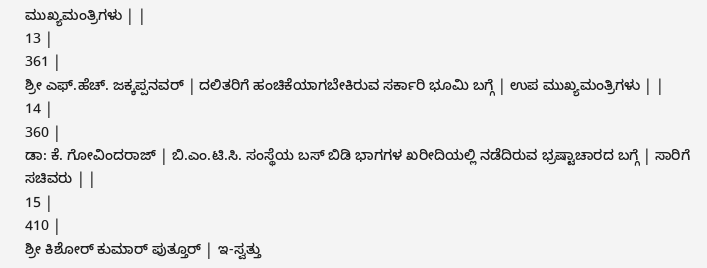ಮುಖ್ಯಮಂತ್ರಿಗಳು | |
13 |
361 |
ಶ್ರೀ ಎಫ್.ಹೆಚ್. ಜಕ್ಕಪ್ಪನವರ್ | ದಲಿತರಿಗೆ ಹಂಚಿಕೆಯಾಗಬೇಕಿರುವ ಸರ್ಕಾರಿ ಭೂಮಿ ಬಗ್ಗೆ | ಉಪ ಮುಖ್ಯಮಂತ್ರಿಗಳು | |
14 |
360 |
ಡಾ: ಕೆ. ಗೋವಿಂದರಾಜ್ | ಬಿ.ಎಂ.ಟಿ.ಸಿ. ಸಂಸ್ಥೆಯ ಬಸ್ ಬಿಡಿ ಭಾಗಗಳ ಖರೀದಿಯಲ್ಲಿ ನಡೆದಿರುವ ಭ್ರಷ್ಟಾಚಾರದ ಬಗ್ಗೆ | ಸಾರಿಗೆ ಸಚಿವರು | |
15 |
410 |
ಶ್ರೀ ಕಿಶೋರ್ ಕುಮಾರ್ ಪುತ್ತೂರ್ | ಇ-ಸ್ವತ್ತು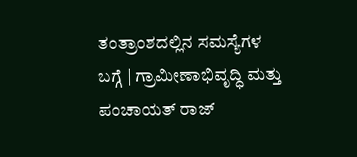ತಂತ್ರಾಂಶದಲ್ಲಿನ ಸಮಸ್ಯೆಗಳ ಬಗ್ಗೆ | ಗ್ರಾಮೀಣಾಭಿವೃದ್ಧಿ ಮತ್ತು ಪಂಚಾಯತ್ ರಾಜ್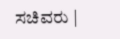ಸಚಿವರು |